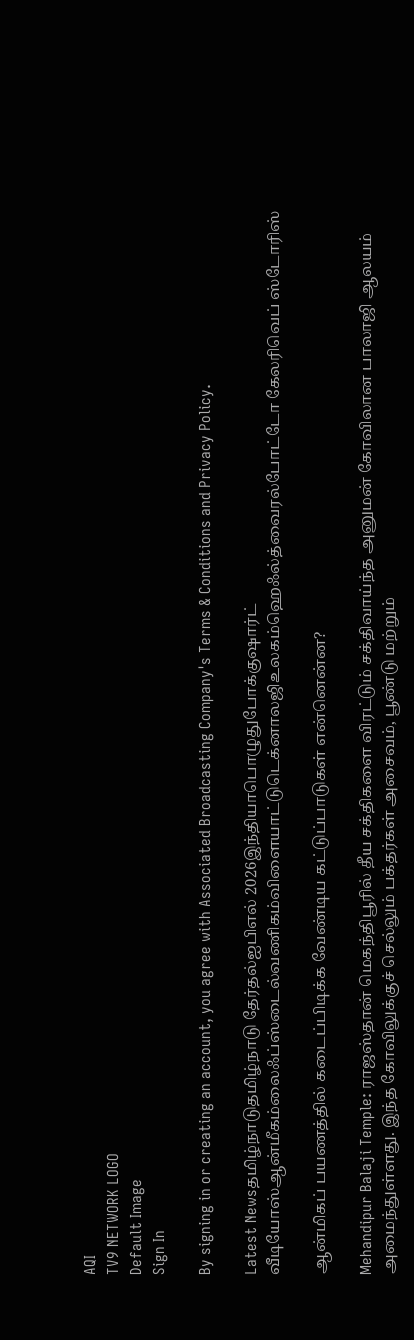AQI
TV9 NETWORK LOGO
Default Image
Sign In

By signing in or creating an account, you agree with Associated Broadcasting Company's Terms & Conditions and Privacy Policy.

Latest Newsதமிழ்நாடுதமிழ்நாடு தேர்தல்ஐபிஎல் 2026இந்தியாபொழுதுபோக்குஷார்ட் வீடியோஸ்ஆன்மீகம்லைஃப்ஸ்டைல்வணிகம்விளையாட்டுடெக்னாலஜிஉலகம்ஹெஃல்த்வைரல்போட்டோ கேலரிவெப் ஸ்டோரிஸ்

ஆன்மிகப் பயணத்தில் கடைப்பிடிக்க வேண்டிய கட்டுப்பாடுகள் என்னென்ன?

Mehandipur Balaji Temple: ராஜஸ்தான் மெகந்திபூரில் தீய சக்திகளை விரட்டும் சக்திவாய்ந்த அனுமன் கோவிலான பாலாஜி ஆலயம் அமைந்துள்ளது. இந்த கோவிலுக்குச் செல்லும் பக்தர்கள் அசைவம், பூண்டு மற்றும்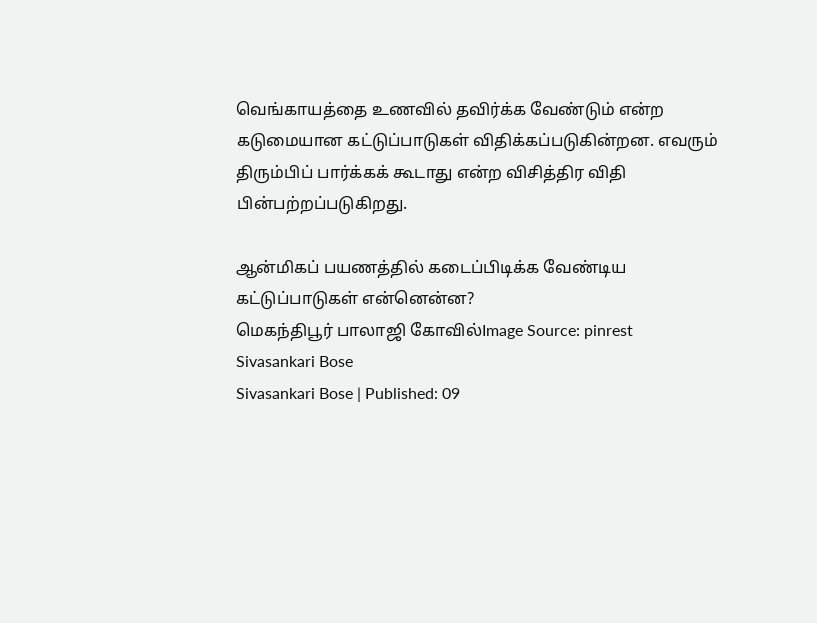வெங்காயத்தை உணவில் தவிர்க்க வேண்டும் என்ற கடுமையான கட்டுப்பாடுகள் விதிக்கப்படுகின்றன. எவரும் திரும்பிப் பார்க்கக் கூடாது என்ற விசித்திர விதி பின்பற்றப்படுகிறது.

ஆன்மிகப் பயணத்தில் கடைப்பிடிக்க வேண்டிய கட்டுப்பாடுகள் என்னென்ன?
மெகந்திபூர் பாலாஜி கோவில்Image Source: pinrest
Sivasankari Bose
Sivasankari Bose | Published: 09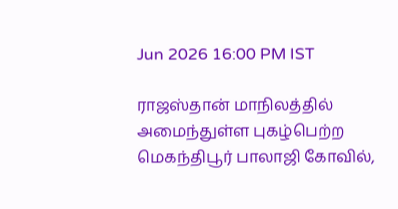Jun 2026 16:00 PM IST

ராஜஸ்தான் மாநிலத்தில் அமைந்துள்ள புகழ்பெற்ற மெகந்திபூர் பாலாஜி கோவில்,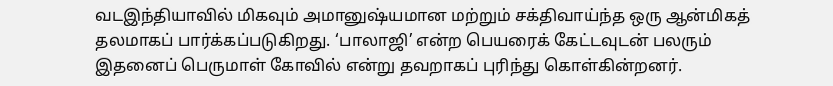வடஇந்தியாவில் மிகவும் அமானுஷ்யமான மற்றும் சக்திவாய்ந்த ஒரு ஆன்மிகத் தலமாகப் பார்க்கப்படுகிறது. ‘பாலாஜி’ என்ற பெயரைக் கேட்டவுடன் பலரும் இதனைப் பெருமாள் கோவில் என்று தவறாகப் புரிந்து கொள்கின்றனர்.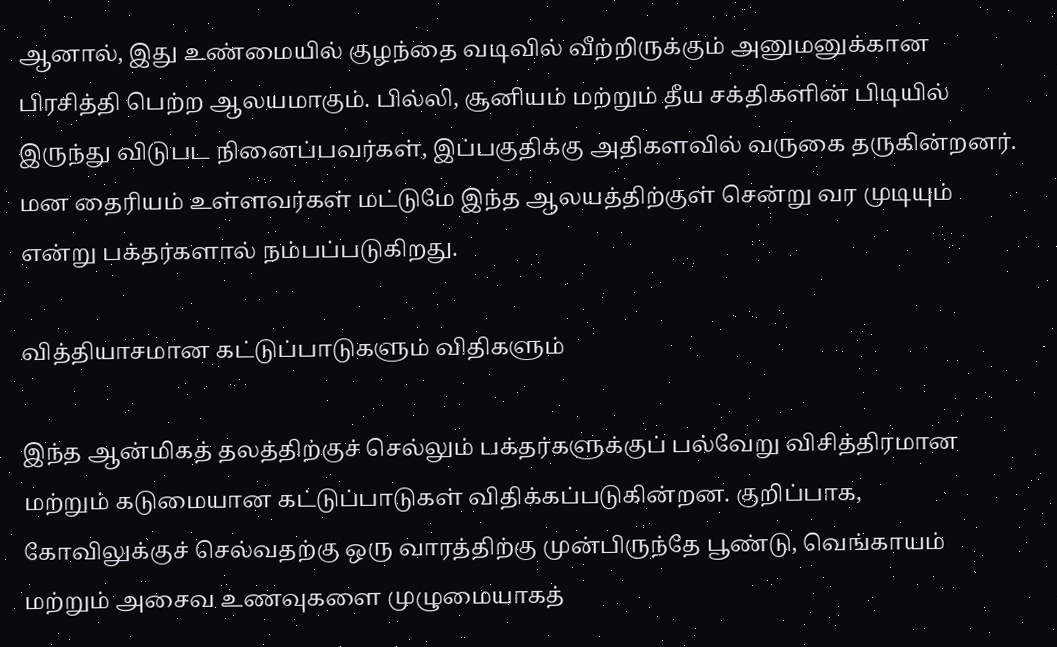ஆனால், இது உண்மையில் குழந்தை வடிவில் வீற்றிருக்கும் அனுமனுக்கான பிரசித்தி பெற்ற ஆலயமாகும். பில்லி, சூனியம் மற்றும் தீய சக்திகளின் பிடியில் இருந்து விடுபட நினைப்பவர்கள், இப்பகுதிக்கு அதிகளவில் வருகை தருகின்றனர். மன தைரியம் உள்ளவர்கள் மட்டுமே இந்த ஆலயத்திற்குள் சென்று வர முடியும் என்று பக்தர்களால் நம்பப்படுகிறது.

வித்தியாசமான கட்டுப்பாடுகளும் விதிகளும்

இந்த ஆன்மிகத் தலத்திற்குச் செல்லும் பக்தர்களுக்குப் பல்வேறு விசித்திரமான மற்றும் கடுமையான கட்டுப்பாடுகள் விதிக்கப்படுகின்றன. குறிப்பாக, கோவிலுக்குச் செல்வதற்கு ஒரு வாரத்திற்கு முன்பிருந்தே பூண்டு, வெங்காயம் மற்றும் அசைவ உணவுகளை முழுமையாகத்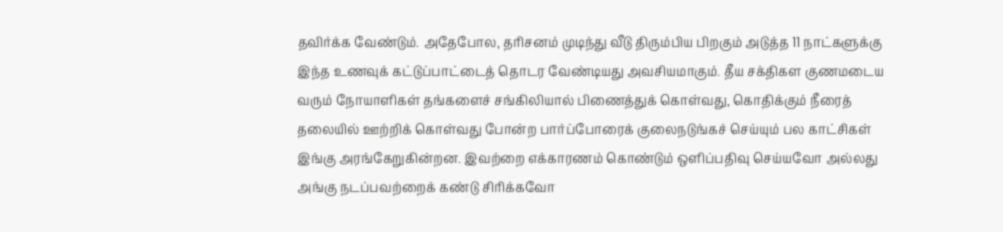தவிர்க்க வேண்டும். அதேபோல, தரிசனம் முடிந்து வீடு திரும்பிய பிறகும் அடுத்த 11 நாட்களுக்கு இந்த உணவுக் கட்டுப்பாட்டைத் தொடர வேண்டியது அவசியமாகும். தீய சக்திகள குணமடைய வரும் நோயாளிகள் தங்களைச் சங்கிலியால் பிணைத்துக் கொள்வது, கொதிக்கும் நீரைத் தலையில் ஊற்றிக் கொள்வது போன்ற பார்ப்போரைக் குலைநடுங்கச் செய்யும் பல காட்சிகள் இங்கு அரங்கேறுகின்றன. இவற்றை எக்காரணம் கொண்டும் ஒளிப்பதிவு செய்யவோ அல்லது அங்கு நடப்பவற்றைக் கண்டு சிரிக்கவோ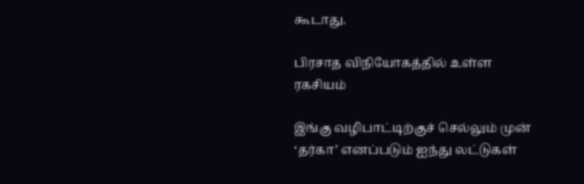கூடாது.

பிரசாத விநியோகத்தில் உள்ள ரகசியம்

இங்கு வழிபாட்டிற்குச் செல்லும் முன் ‘தர்கா’ எனப்படும் ஐந்து லட்டுகள்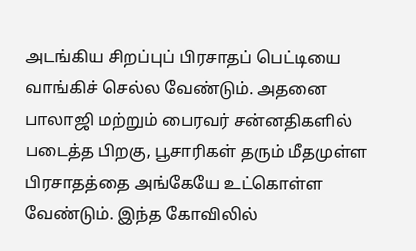அடங்கிய சிறப்புப் பிரசாதப் பெட்டியை வாங்கிச் செல்ல வேண்டும். அதனை பாலாஜி மற்றும் பைரவர் சன்னதிகளில் படைத்த பிறகு, பூசாரிகள் தரும் மீதமுள்ள பிரசாதத்தை அங்கேயே உட்கொள்ள வேண்டும். இந்த கோவிலில்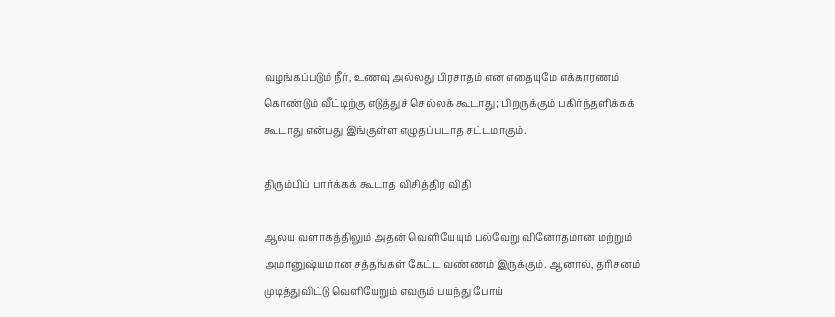வழங்கப்படும் நீர், உணவு அல்லது பிரசாதம் என எதையுமே எக்காரணம் கொண்டும் வீட்டிற்கு எடுத்துச் செல்லக் கூடாது; பிறருக்கும் பகிர்ந்தளிக்கக் கூடாது என்பது இங்குள்ள எழுதப்படாத சட்டமாகும்.

திரும்பிப் பார்க்கக் கூடாத விசித்திர விதி

ஆலய வளாகத்திலும் அதன் வெளியேயும் பல்வேறு வினோதமான மற்றும் அமானுஷ்யமான சத்தங்கள் கேட்ட வண்ணம் இருக்கும். ஆனால், தரிசனம் முடித்துவிட்டு வெளியேறும் எவரும் பயந்து போய்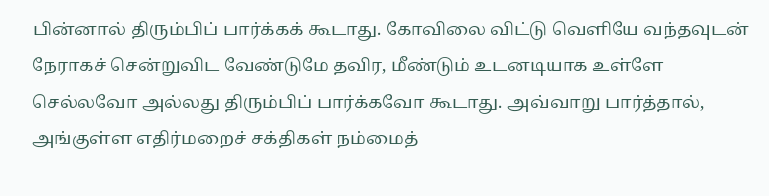பின்னால் திரும்பிப் பார்க்கக் கூடாது. கோவிலை விட்டு வெளியே வந்தவுடன் நேராகச் சென்றுவிட வேண்டுமே தவிர, மீண்டும் உடனடியாக உள்ளே செல்லவோ அல்லது திரும்பிப் பார்க்கவோ கூடாது. அவ்வாறு பார்த்தால், அங்குள்ள எதிர்மறைச் சக்திகள் நம்மைத்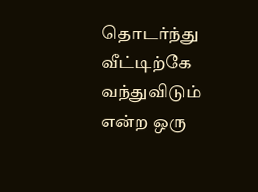தொடர்ந்து வீட்டிற்கே வந்துவிடும் என்ற ஒரு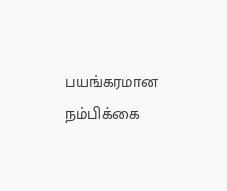பயங்கரமான நம்பிக்கை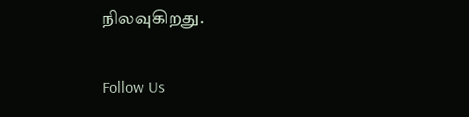நிலவுகிறது.

Follow Us